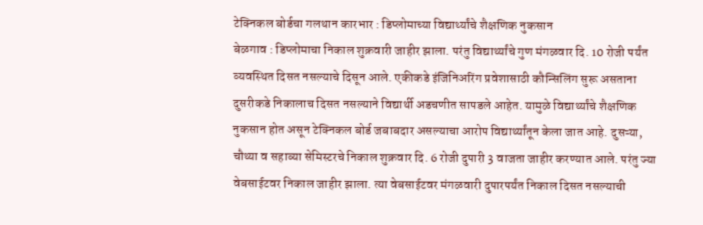टेक्निकल बोर्डचा गलथान कारभार : डिप्लोमाच्या विद्यार्थ्यांचे शैक्षणिक नुकसान
बेळगाव : डिप्लोमाचा निकाल शुक्रवारी जाहीर झाला. परंतु विद्यार्थ्यांचे गुण मंगळवार दि. 10 रोजी पर्यंत व्यवस्थित दिसत नसल्याचे दिसून आले. एकीकडे इंजिनिअरिंग प्रवेशासाठी कौन्सिलिंग सुरू असताना दुसरीकडे निकालाच दिसत नसल्याने विद्यार्थी अडचणीत सापडले आहेत. यामुळे विद्यार्थ्यांचे शैक्षणिक नुकसान होत असून टेक्निकल बोर्ड जबाबदार असल्याचा आरोप विद्यार्थ्यांतून केला जात आहे. दुसऱ्या, चौथ्या व सहाव्या सेमिस्टरचे निकाल शुक्रवार दि. 6 रोजी दुपारी 3 वाजता जाहीर करण्यात आले. परंतु ज्या वेबसाईटवर निकाल जाहीर झाला. त्या वेबसाईटवर मंगळवारी दुपारपर्यंत निकाल दिसत नसल्याची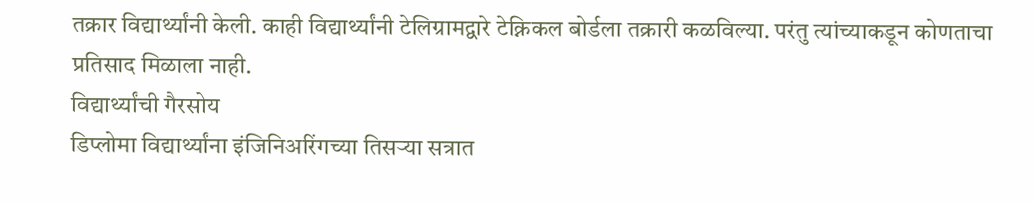तक्रार विद्यार्थ्यांनी केली. काही विद्यार्थ्यांनी टेलिग्रामद्वारे टेक्निकल बोर्डला तक्रारी कळविल्या. परंतु त्यांच्याकडून कोणताचा प्रतिसाद मिळाला नाही.
विद्यार्थ्यांची गैरसोय
डिप्लोमा विद्यार्थ्यांना इंजिनिअरिंगच्या तिसऱ्या सत्रात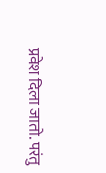प्रवेश दिला जातो. परंतु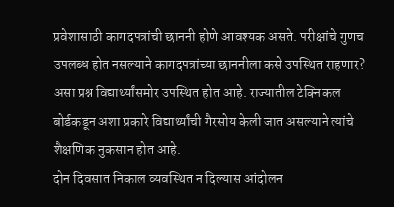प्रवेशासाठी कागदपत्रांची छाननी होणे आवश्यक असते. परीक्षांचे गुणच उपलब्ध होत नसल्याने कागदपत्रांच्या छाननीला कसे उपस्थित राहणार? असा प्रश्न विद्यार्थ्यांसमोर उपस्थित होत आहे. राज्यातील टेक्निकल बोर्डकडून अशा प्रकारे विद्यार्थ्यांची गैरसोय केली जात असल्याने त्यांचे शैक्षणिक नुकसान होत आहे.
दोन दिवसात निकाल व्यवस्थित न दिल्यास आंदोलन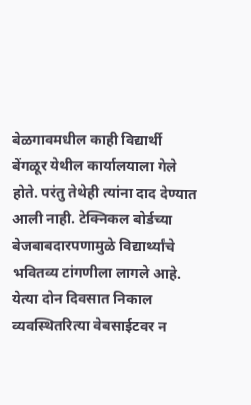बेळगावमधील काही विद्यार्थी बेंगळूर येथील कार्यालयाला गेले होते. परंतु तेथेही त्यांना दाद देण्यात आली नाही. टेक्निकल बोर्डच्या बेजबाबदारपणामुळे विद्यार्थ्यांचे भवितव्य टांगणीला लागले आहे. येत्या दोन दिवसात निकाल व्यवस्थितरित्या वेबसाईटवर न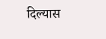दिल्यास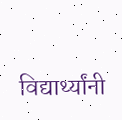विद्यार्थ्यांनी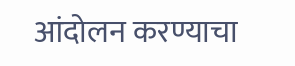आंदोलन करण्याचा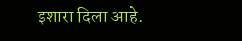इशारा दिला आहे.